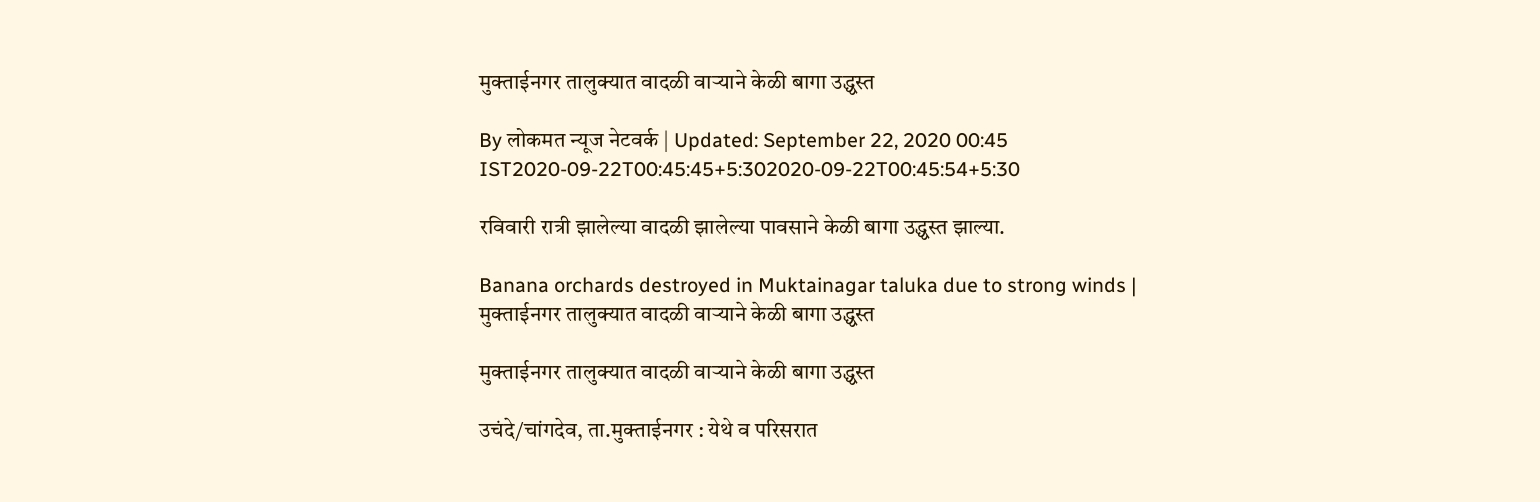मुक्ताईनगर तालुक्यात वादळी वाऱ्याने केळी बागा उद्ध्वस्त

By लोकमत न्यूज नेटवर्क | Updated: September 22, 2020 00:45 IST2020-09-22T00:45:45+5:302020-09-22T00:45:54+5:30

रविवारी रात्री झालेल्या वादळी झालेल्या पावसाने केळी बागा उद्ध्वस्त झाल्या.

Banana orchards destroyed in Muktainagar taluka due to strong winds | मुक्ताईनगर तालुक्यात वादळी वाऱ्याने केळी बागा उद्ध्वस्त

मुक्ताईनगर तालुक्यात वादळी वाऱ्याने केळी बागा उद्ध्वस्त

उचंदे/चांगदेव, ता.मुक्ताईनगर : येथे व परिसरात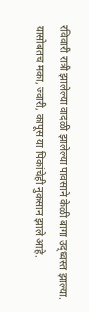रविवारी रात्री झालेल्या वादळी झालेल्या पावसाने केळी बागा उद्ध्वस्त झाल्या. यासोबतच मका, ज्वारी, कापूस या पिकांचेही नुकसान झाले आहे.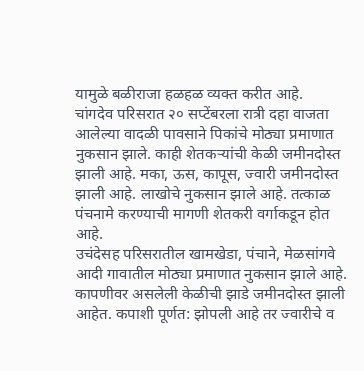यामुळे बळीराजा हळहळ व्यक्त करीत आहे.
चांगदेव परिसरात २० सप्टेंबरला रात्री दहा वाजता आलेल्या वादळी पावसाने पिकांचे मोठ्या प्रमाणात नुकसान झाले. काही शेतकऱ्यांची केळी जमीनदोस्त झाली आहे. मका, ऊस, कापूस, ज्वारी जमीनदोस्त झाली आहे. लाखोचे नुकसान झाले आहे. तत्काळ पंचनामे करण्याची मागणी शेतकरी वर्गाकडून होत आहे.
उचंदेसह परिसरातील खामखेडा, पंचाने, मेळसांगवे आदी गावातील मोठ्या प्रमाणात नुकसान झाले आहे. कापणीवर असलेली केळीची झाडे जमीनदोस्त झाली आहेत. कपाशी पूर्णत: झोपली आहे तर ज्वारीचे व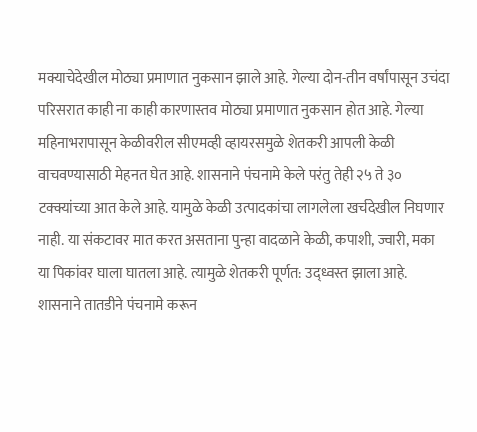मक्याचेदेखील मोठ्या प्रमाणात नुकसान झाले आहे. गेल्या दोन-तीन वर्षांपासून उचंदा परिसरात काही ना काही कारणास्तव मोठ्या प्रमाणात नुकसान होत आहे. गेल्या महिनाभरापासून केळीवरील सीएमव्ही व्हायरसमुळे शेतकरी आपली केळी वाचवण्यासाठी मेहनत घेत आहे. शासनाने पंचनामे केले परंतु तेही २५ ते ३० टक्क्यांच्या आत केले आहे. यामुळे केळी उत्पादकांचा लागलेला खर्चदेखील निघणार नाही. या संकटावर मात करत असताना पुन्हा वादळाने केळी, कपाशी, ज्वारी, मका या पिकांवर घाला घातला आहे. त्यामुळे शेतकरी पूर्णत: उद्ध्वस्त झाला आहे. शासनाने तातडीने पंचनामे करून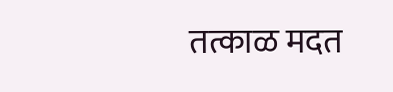तत्काळ मदत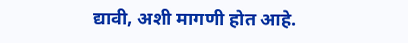द्यावी, अशी मागणी होत आहे.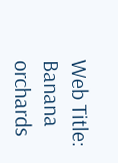Web Title: Banana orchards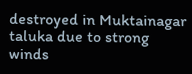destroyed in Muktainagar taluka due to strong winds